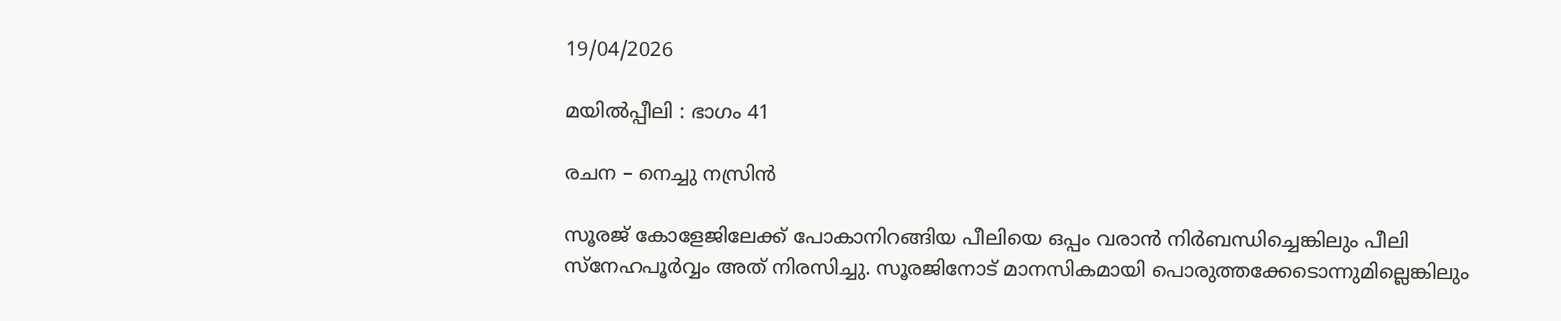19/04/2026

മയിൽപ്പീലി : ഭാഗം 41

രചന – നെച്ചു നസ്രിൻ

സൂരജ് കോളേജിലേക്ക് പോകാനിറങ്ങിയ പീലിയെ ഒപ്പം വരാൻ നിർബന്ധിച്ചെങ്കിലും പീലി സ്നേഹപൂർവ്വം അത് നിരസിച്ചു. സൂരജിനോട് മാനസികമായി പൊരുത്തക്കേടൊന്നുമില്ലെങ്കിലും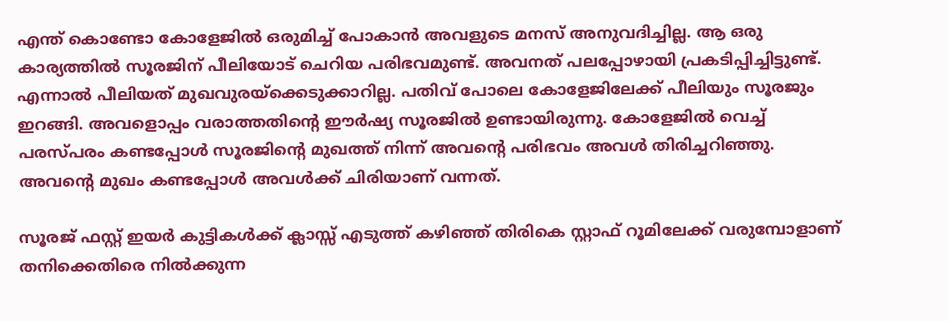എന്ത് കൊണ്ടോ കോളേജിൽ ഒരുമിച്ച് പോകാൻ അവളുടെ മനസ് അനുവദിച്ചില്ല. ആ ഒരു കാര്യത്തിൽ സൂരജിന് പീലിയോട് ചെറിയ പരിഭവമുണ്ട്. അവനത് പലപ്പോഴായി പ്രകടിപ്പിച്ചിട്ടുണ്ട്. എന്നാൽ പീലിയത് മുഖവുരയ്‌ക്കെടുക്കാറില്ല. പതിവ് പോലെ കോളേജിലേക്ക് പീലിയും സൂരജും ഇറങ്ങി. അവളൊപ്പം വരാത്തതിന്റെ ഈർഷ്യ സൂരജിൽ ഉണ്ടായിരുന്നു. കോളേജിൽ വെച്ച് പരസ്പരം കണ്ടപ്പോൾ സൂരജിന്റെ മുഖത്ത് നിന്ന് അവന്റെ പരിഭവം അവൾ തിരിച്ചറിഞ്ഞു. അവന്റെ മുഖം കണ്ടപ്പോൾ അവൾക്ക് ചിരിയാണ് വന്നത്.

സൂരജ് ഫസ്റ്റ് ഇയർ കുട്ടികൾക്ക് ക്ലാസ്സ്‌ എടുത്ത് കഴിഞ്ഞ് തിരികെ സ്റ്റാഫ്‌ റൂമിലേക്ക് വരുമ്പോളാണ് തനിക്കെതിരെ നിൽക്കുന്ന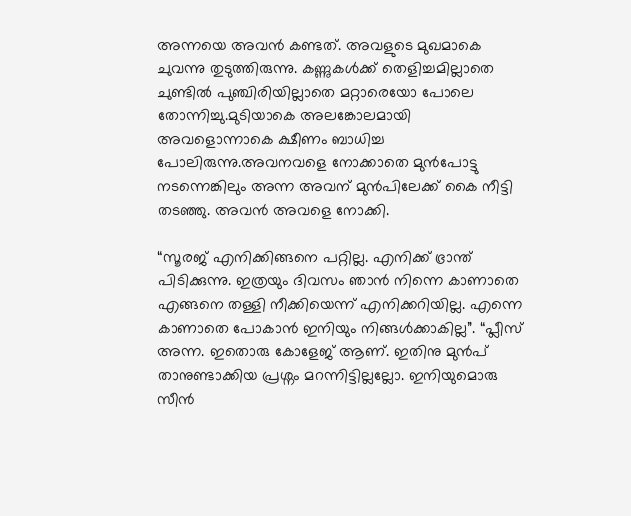അന്നയെ അവൻ കണ്ടത്. അവളുടെ മുഖമാകെ ചുവന്നു തുടുത്തിരുന്നു. കണ്ണുകൾക്ക് തെളിച്ചമില്ലാതെ ചുണ്ടിൽ പുഞ്ചിരിയില്ലാതെ മറ്റാരെയോ പോലെ തോന്നിച്ചു.മുടിയാകെ അലങ്കോലമായി അവളൊന്നാകെ ക്ഷീണം ബാധിച്ച പോലിരുന്നു.അവനവളെ നോക്കാതെ മുൻപോട്ടു നടന്നെങ്കിലും അന്ന അവന് മുൻപിലേക്ക് കൈ നീട്ടി തടഞ്ഞു. അവൻ അവളെ നോക്കി.

“സൂരജ് എനിക്കിങ്ങനെ പറ്റില്ല. എനിക്ക് ഭ്രാന്ത് പിടിക്കുന്നു. ഇത്രയും ദിവസം ഞാൻ നിന്നെ കാണാതെ എങ്ങനെ തള്ളി നീക്കിയെന്ന് എനിക്കറിയില്ല. എന്നെ കാണാതെ പോകാൻ ഇനിയും നിങ്ങൾക്കാകില്ല”. “പ്ലീസ് അന്ന. ഇതൊരു കോളേജ് ആണ്. ഇതിനു മുൻപ് താനുണ്ടാക്കിയ പ്രശ്നം മറന്നിട്ടില്ലല്ലോ. ഇനിയുമൊരു സീൻ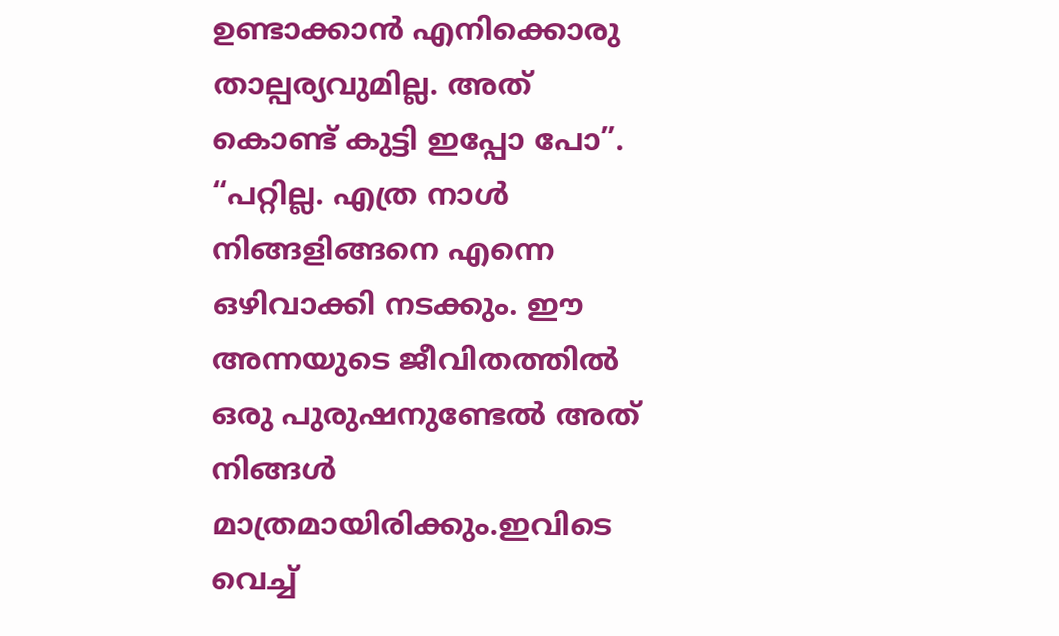ഉണ്ടാക്കാൻ എനിക്കൊരു താല്പര്യവുമില്ല. അത് കൊണ്ട് കുട്ടി ഇപ്പോ പോ”. “പറ്റില്ല. എത്ര നാൾ നിങ്ങളിങ്ങനെ എന്നെ ഒഴിവാക്കി നടക്കും. ഈ അന്നയുടെ ജീവിതത്തിൽ ഒരു പുരുഷനുണ്ടേൽ അത് നിങ്ങൾ മാത്രമായിരിക്കും.ഇവിടെ വെച്ച്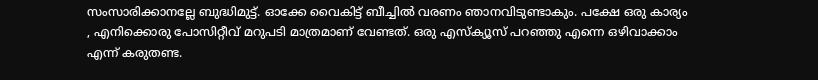സംസാരിക്കാനല്ലേ ബുദ്ധിമുട്ട്. ഓക്കേ വൈകിട്ട് ബീച്ചിൽ വരണം ഞാനവിടുണ്ടാകും. പക്ഷേ ഒരു കാര്യം , എനിക്കൊരു പോസിറ്റീവ് മറുപടി മാത്രമാണ് വേണ്ടത്. ഒരു എസ്ക്യൂസ്‌ പറഞ്ഞു എന്നെ ഒഴിവാക്കാം എന്ന് കരുതണ്ട.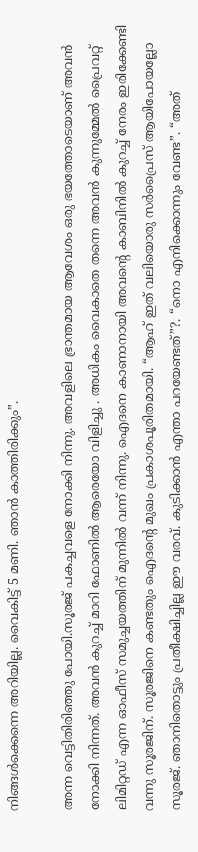നിങ്ങൾക്കെന്നെ അറിയില്ല. വൈകിട്ട് 5 മണി. ഞാൻ കാത്തിരിക്കും”.

അന്ന വെട്ടിതിരിഞ്ഞു പോയി.സൂരജ് പകച്ചവളെ നോക്കി നിന്നു. അവളിലെ ഭ്രാന്തമായ ആവേശം ഒരു ഭയത്തോടെയാണ് അവൻ നോക്കി നിന്നത്. അവൻ കുറച്ച് മാറി ഫോണിൽ ആരെയോ വിളിച്ചു . അധികം വൈകാതെ തന്നെ അവൻ കുന്നുമ്മേൽ പ്രൈവറ്റ് ലിമിറ്റഡ് എന്ന ഓഫീസ് സമുച്ചയത്തിന് മുന്നിൽ വന്ന് നിന്നു. ഐദനെ കാണാനായി അവന്റെ കാബിനിൽ കുറച്ച് നേരം ഇരിക്കേണ്ടി വന്നു സൂരജിന്. സൂരജിനെ കണ്ടതും ഐദന്റെ മുഖം പ്രകാശപൂരിതമായി. “ആഹ് ഇത് വലിയൊരു സർപ്രൈസ് ആയിപോയല്ലോ സൂരജ്. ഞാനിതൊട്ടും പ്രതീക്ഷിച്ചില്ല ഈ വരവ്. കുടിക്കാൻ എന്താ പറയേണ്ടത്”?. “നൊ എനിക്കൊന്നും വേണ്ട”. “അത്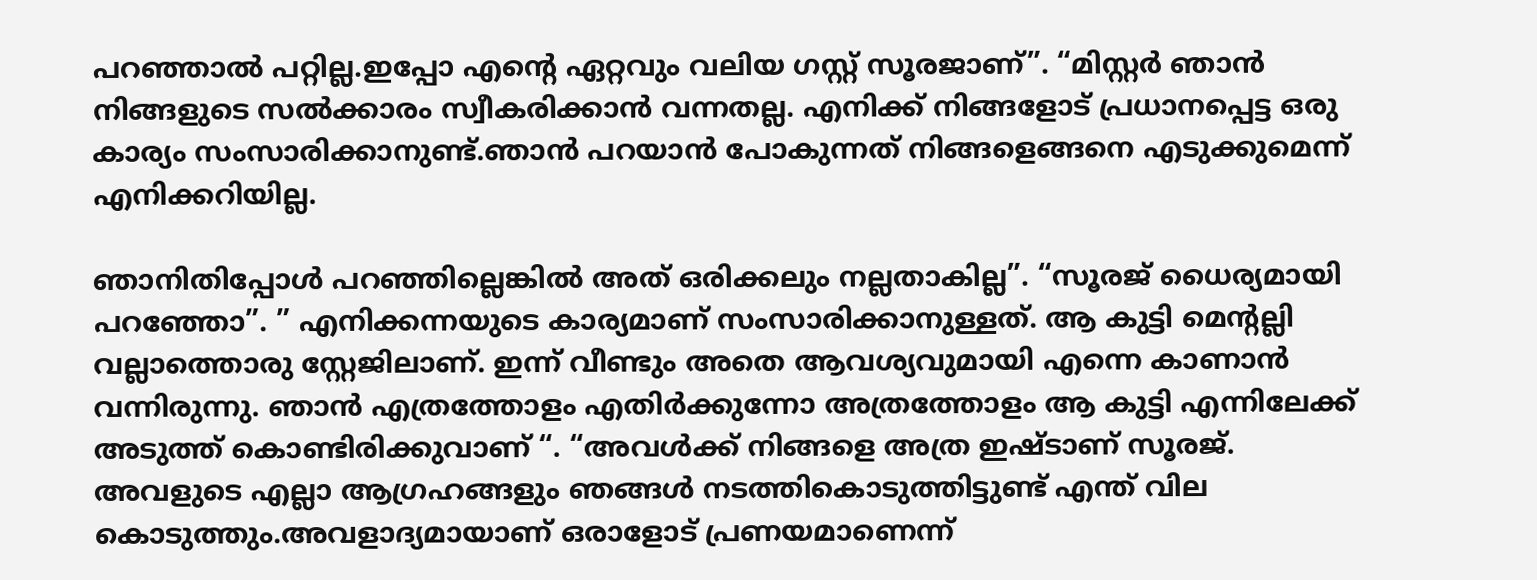പറഞ്ഞാൽ പറ്റില്ല.ഇപ്പോ എന്റെ ഏറ്റവും വലിയ ഗസ്റ്റ് സൂരജാണ്”. “മിസ്റ്റർ ഞാൻ നിങ്ങളുടെ സൽക്കാരം സ്വീകരിക്കാൻ വന്നതല്ല. എനിക്ക് നിങ്ങളോട് പ്രധാനപ്പെട്ട ഒരു കാര്യം സംസാരിക്കാനുണ്ട്.ഞാൻ പറയാൻ പോകുന്നത് നിങ്ങളെങ്ങനെ എടുക്കുമെന്ന് എനിക്കറിയില്ല.

ഞാനിതിപ്പോൾ പറഞ്ഞില്ലെങ്കിൽ അത് ഒരിക്കലും നല്ലതാകില്ല”. “സൂരജ് ധൈര്യമായി പറഞ്ഞോ”. ” എനിക്കന്നയുടെ കാര്യമാണ് സംസാരിക്കാനുള്ളത്. ആ കുട്ടി മെന്റല്ലി വല്ലാത്തൊരു സ്റ്റേജിലാണ്. ഇന്ന് വീണ്ടും അതെ ആവശ്യവുമായി എന്നെ കാണാൻ വന്നിരുന്നു. ഞാൻ എത്രത്തോളം എതിർക്കുന്നോ അത്രത്തോളം ആ കുട്ടി എന്നിലേക്ക് അടുത്ത് കൊണ്ടിരിക്കുവാണ് “. “അവൾക്ക് നിങ്ങളെ അത്ര ഇഷ്ടാണ് സൂരജ്. അവളുടെ എല്ലാ ആഗ്രഹങ്ങളും ഞങ്ങൾ നടത്തികൊടുത്തിട്ടുണ്ട് എന്ത് വില കൊടുത്തും.അവളാദ്യമായാണ് ഒരാളോട് പ്രണയമാണെന്ന്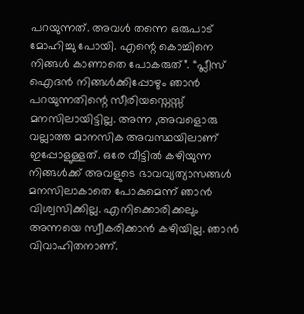പറയുന്നത്. അവൾ തന്നെ ഒരുപാട് മോഹിച്ചു പോയി. എന്റെ കൊച്ചിനെ നിങ്ങൾ കാണാതെ പോകരുത്”. “പ്ലീസ് ഐദൻ നിങ്ങൾക്കിപ്പോഴും ഞാൻ പറയുന്നതിന്റെ സീരിയസ്നെസ്സ് മനസിലായിട്ടില്ല. അന്ന ,അവളൊരു വല്ലാത്ത മാനസിക അവസ്ഥയിലാണ് ഇപ്പോളുള്ളത്. ഒരേ വീട്ടിൽ കഴിയുന്ന നിങ്ങൾക്ക് അവളുടെ ഭാവവ്യത്യാസങ്ങൾ മനസിലാകാതെ പോകുമെന്ന് ഞാൻ വിശ്വസിക്കില്ല. എനിക്കൊരിക്കലും അന്നയെ സ്വീകരിക്കാൻ കഴിയില്ല. ഞാൻ വിവാഹിതനാണ്.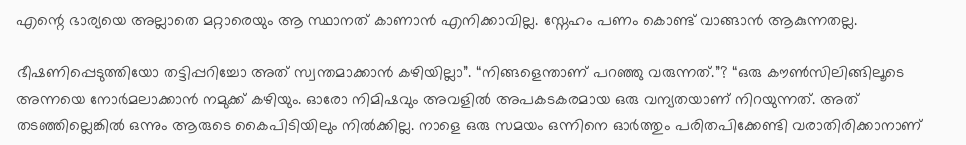എന്റെ ഭാര്യയെ അല്ലാതെ മറ്റാരെയും ആ സ്ഥാനത് കാണാൻ എനിക്കാവില്ല. സ്നേഹം പണം കൊണ്ട് വാങ്ങാൻ ആകുന്നതല്ല.

ഭീഷണിപ്പെടുത്തിയോ തട്ടിപ്പറിച്ചോ അത് സ്വന്തമാക്കാൻ കഴിയില്ലാ”. “നിങ്ങളെന്താണ് പറഞ്ഞു വരുന്നത്.”? “ഒരു കൗൺസിലിങ്ങിലൂടെ അന്നയെ നോർമലാക്കാൻ നമുക്ക് കഴിയും. ഓരോ നിമിഷവും അവളിൽ അപകടകരമായ ഒരു വന്യതയാണ് നിറയുന്നത്. അത് തടഞ്ഞില്ലെങ്കിൽ ഒന്നും ആരുടെ കൈപിടിയിലും നിൽക്കില്ല. നാളെ ഒരു സമയം ഒന്നിനെ ഓർത്തും പരിതപിക്കേണ്ടി വരാതിരിക്കാനാണ്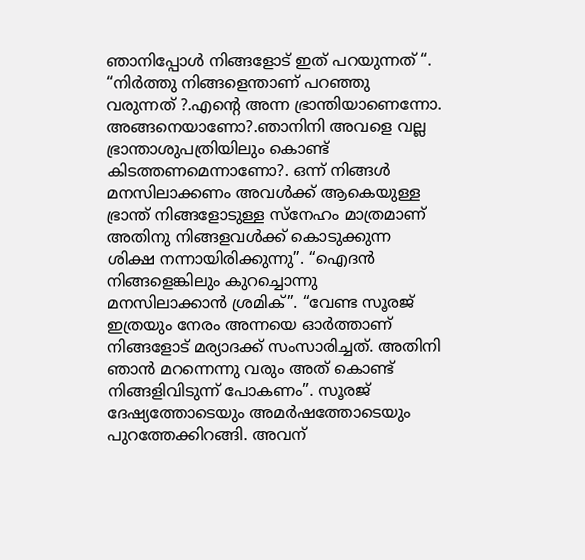ഞാനിപ്പോൾ നിങ്ങളോട് ഇത് പറയുന്നത് “. “നിർത്തു നിങ്ങളെന്താണ് പറഞ്ഞു വരുന്നത് ?.എന്റെ അന്ന ഭ്രാന്തിയാണെന്നോ. അങ്ങനെയാണോ?.ഞാനിനി അവളെ വല്ല ഭ്രാന്താശുപത്രിയിലും കൊണ്ട് കിടത്തണമെന്നാണോ?. ഒന്ന് നിങ്ങൾ മനസിലാക്കണം അവൾക്ക് ആകെയുള്ള ഭ്രാന്ത്‌ നിങ്ങളോടുള്ള സ്നേഹം മാത്രമാണ് അതിനു നിങ്ങളവൾക്ക് കൊടുക്കുന്ന ശിക്ഷ നന്നായിരിക്കുന്നു”. “ഐദൻ നിങ്ങളെങ്കിലും കുറച്ചൊന്നു മനസിലാക്കാൻ ശ്രമിക്”. “വേണ്ട സൂരജ് ഇത്രയും നേരം അന്നയെ ഓർത്താണ് നിങ്ങളോട് മര്യാദക്ക് സംസാരിച്ചത്. അതിനി ഞാൻ മറന്നെന്നു വരും അത് കൊണ്ട് നിങ്ങളിവിടുന്ന് പോകണം”. സൂരജ് ദേഷ്യത്തോടെയും അമർഷത്തോടെയും പുറത്തേക്കിറങ്ങി. അവന്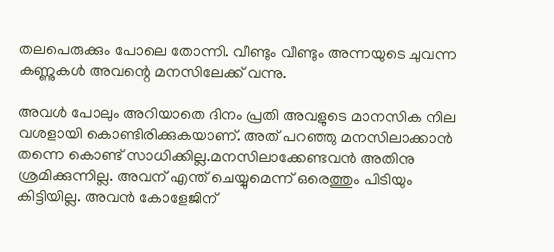തലപെരുക്കും പോലെ തോന്നി. വീണ്ടും വീണ്ടും അന്നയുടെ ചുവന്ന കണ്ണുകൾ അവന്റെ മനസിലേക്ക് വന്നു.

അവൾ പോലും അറിയാതെ ദിനം പ്രതി അവളുടെ മാനസിക നില വശളായി കൊണ്ടിരിക്കുകയാണ്. അത് പറഞ്ഞു മനസിലാക്കാൻ തന്നെ കൊണ്ട് സാധിക്കില്ല.മനസിലാക്കേണ്ടവൻ അതിനു ശ്രമിക്കുന്നില്ല. അവന് എന്ത് ചെയ്യുമെന്ന് ഒരെത്തും പിടിയും കിട്ടിയില്ല. അവൻ കോളേജിന്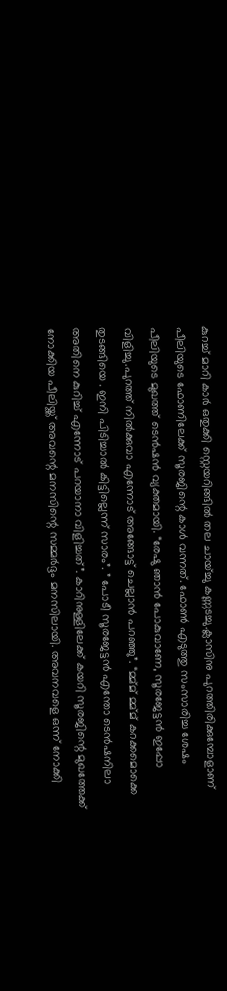കുറച്ച് മാറി കാർ ഒതുക്കി സ്റ്റെയറിങ്ങിൽ തല ചായ്ച്ചു കണ്ണടച്ചു.ക്ലാസിനു പുറത്തിരിക്കുമ്പോളാണ് പീലിയുടെ ഫോണിലേക്ക് സൂരജിന്റെ കാൾ വന്നത്. ഫോൺ എടുത്തു സംസാരിച്ച ശേഷം പീലിയുടെ മുഖത്ത് ടെൻഷൻ വ്യക്തമായി. “രേഷു ഞാൻ പോകുവാണേ, സൂരജേട്ടൻ ഇപ്പോ വിളിച്ചു.പുറത്ത് നിൽക്കുവാ എന്നോട് അങ്ങോട്ട് ചെല്ലാൻ പറഞ്ഞു”. “മ്മ്മ് മ്മ്മ് കറക്കമൊക്കെ തുടങ്ങിയെ . ഇനി പിടിച്ചാൽ കിട്ടില്ലെന്ന്‌ സാരം”. ” പോടീ സൂരജേട്ടൻ എന്തോ ടെൻഷനിലാ അതിനെ കുറിച്ച് എന്നോട് പറയാനാ വിളിച്ചത്”. കാറിനുള്ളിലേക്ക് കയറി സൂരജിന്റെ മുഖത്തേക്ക് നോക്കിയ പീലിയ്ക്ക് അവന്റെ മനസിന്റെ സമ്മർദ്ദം മനസിലായി. അവനവളെ ഒന്ന് നോക്കി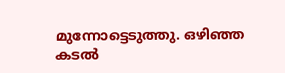മുന്നോട്ടെടുത്തു. ഒഴിഞ്ഞ കടൽ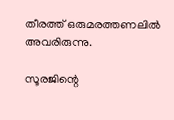തീരത്ത് ഒരുമരത്തണലിൽ അവരിരുന്നു.

സൂരജിന്റെ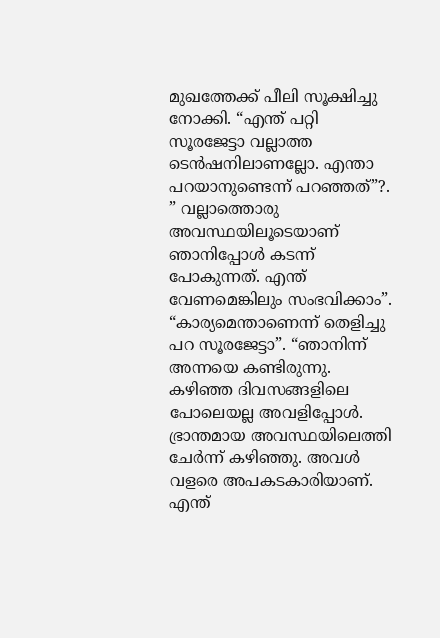മുഖത്തേക്ക് പീലി സൂക്ഷിച്ചു നോക്കി. “എന്ത് പറ്റി സൂരജേട്ടാ വല്ലാത്ത ടെൻഷനിലാണല്ലോ. എന്താ പറയാനുണ്ടെന്ന് പറഞ്ഞത്”?. ” വല്ലാത്തൊരു അവസ്ഥയിലൂടെയാണ് ഞാനിപ്പോൾ കടന്ന് പോകുന്നത്. എന്ത് വേണമെങ്കിലും സംഭവിക്കാം”. “കാര്യമെന്താണെന്ന് തെളിച്ചു പറ സൂരജേട്ടാ”. “ഞാനിന്ന് അന്നയെ കണ്ടിരുന്നു. കഴിഞ്ഞ ദിവസങ്ങളിലെ പോലെയല്ല അവളിപ്പോൾ. ഭ്രാന്തമായ അവസ്ഥയിലെത്തി ചേർന്ന് കഴിഞ്ഞു. അവൾ വളരെ അപകടകാരിയാണ്. എന്ത്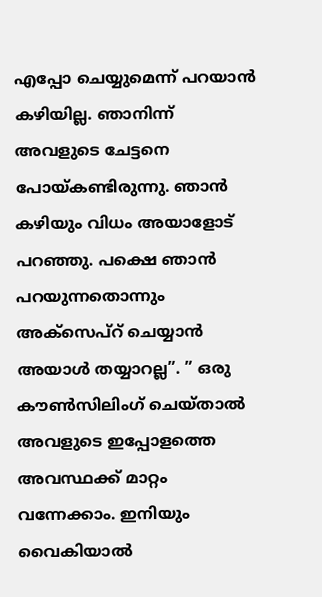എപ്പോ ചെയ്യുമെന്ന് പറയാൻ കഴിയില്ല. ഞാനിന്ന് അവളുടെ ചേട്ടനെ പോയ്കണ്ടിരുന്നു. ഞാൻ കഴിയും വിധം അയാളോട് പറഞ്ഞു. പക്ഷെ ഞാൻ പറയുന്നതൊന്നും അക്‌സെപ്റ് ചെയ്യാൻ അയാൾ തയ്യാറല്ല”. ” ഒരു കൗൺസിലിംഗ് ചെയ്താൽ അവളുടെ ഇപ്പോളത്തെ അവസ്ഥക്ക് മാറ്റം വന്നേക്കാം. ഇനിയും വൈകിയാൽ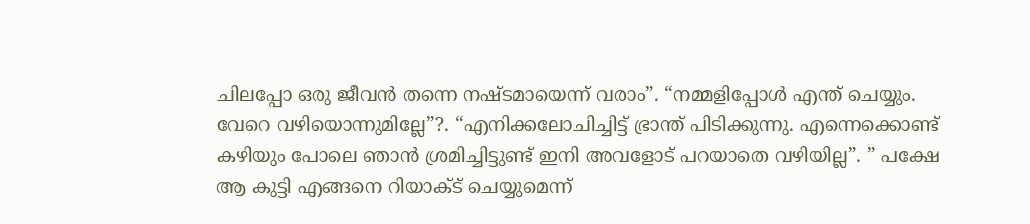ചിലപ്പോ ഒരു ജീവൻ തന്നെ നഷ്ടമായെന്ന് വരാം”. “നമ്മളിപ്പോൾ എന്ത് ചെയ്യും. വേറെ വഴിയൊന്നുമില്ലേ”?. “എനിക്കലോചിച്ചിട്ട് ഭ്രാന്ത്‌ പിടിക്കുന്നു. എന്നെക്കൊണ്ട് കഴിയും പോലെ ഞാൻ ശ്രമിച്ചിട്ടുണ്ട് ഇനി അവളോട് പറയാതെ വഴിയില്ല”. ” പക്ഷേ ആ കുട്ടി എങ്ങനെ റിയാക്ട് ചെയ്യുമെന്ന്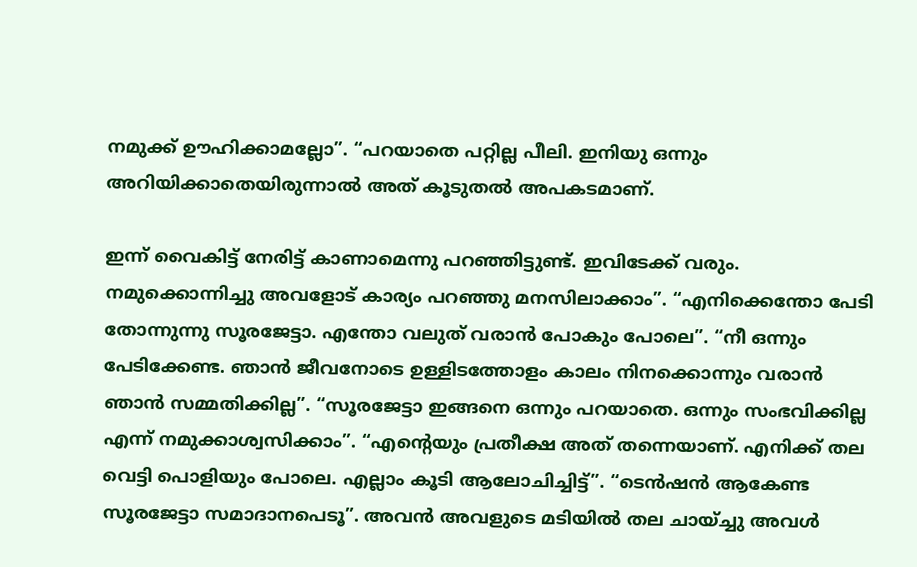നമുക്ക് ഊഹിക്കാമല്ലോ”. “പറയാതെ പറ്റില്ല പീലി. ഇനിയു ഒന്നും അറിയിക്കാതെയിരുന്നാൽ അത് കൂടുതൽ അപകടമാണ്.

ഇന്ന് വൈകിട്ട് നേരിട്ട് കാണാമെന്നു പറഞ്ഞിട്ടുണ്ട്. ഇവിടേക്ക് വരും. നമുക്കൊന്നിച്ചു അവളോട് കാര്യം പറഞ്ഞു മനസിലാക്കാം”. “എനിക്കെന്തോ പേടി തോന്നുന്നു സൂരജേട്ടാ. എന്തോ വലുത് വരാൻ പോകും പോലെ”. “നീ ഒന്നും പേടിക്കേണ്ട. ഞാൻ ജീവനോടെ ഉള്ളിടത്തോളം കാലം നിനക്കൊന്നും വരാൻ ഞാൻ സമ്മതിക്കില്ല”. “സൂരജേട്ടാ ഇങ്ങനെ ഒന്നും പറയാതെ. ഒന്നും സംഭവിക്കില്ല എന്ന് നമുക്കാശ്വസിക്കാം”. “എന്റെയും പ്രതീക്ഷ അത് തന്നെയാണ്. എനിക്ക് തല വെട്ടി പൊളിയും പോലെ. എല്ലാം കൂടി ആലോചിച്ചിട്ട്”. “ടെൻഷൻ ആകേണ്ട സൂരജേട്ടാ സമാദാനപെടൂ”. അവൻ അവളുടെ മടിയിൽ തല ചായ്ച്ചു അവൾ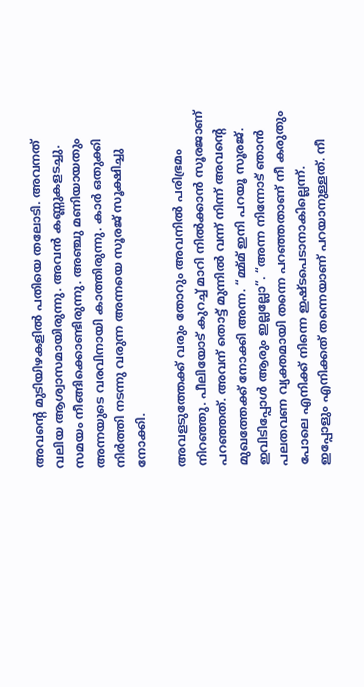അവന്റെ മുടിയിഴകളിൽ പതിയെ തലോടി. അവനത് വലിയ ആശ്വാസമായിരുന്നു. അവൻ കണ്ണുകളടച്ചു. സമയം നീങ്ങിക്കൊണ്ടിരുന്നു. അഞ്ചു മണിയായതും അന്നയുടെ വരവിനായി കാത്തിരുന്നു. കാർ ഒതുക്കി നിർത്തി നടന്നു വരുന്ന അന്നയെ സൂരജ് സൂക്ഷിച്ചു നോക്കി.

അവളടുത്തേക്ക് വരും തോറും അവനിൽ പരിഭ്രമം നിറഞ്ഞു. പീലിയോട് കുറച്ച് മാറി നിൽക്കാൻ സൂരജാണ് പറഞ്ഞത്. അവന് തൊട്ട് മുന്നിൽ വന്ന് നിന്ന് അവന്റെ മുഖത്തേക്ക് നോക്കി അന്ന. “മ്മ്മ് ഇനി പറയൂ സൂരജ്. ഇവിടിപ്പോൾ ആരും ഇല്ലല്ലോ”. “അന്ന നിന്നോട് ഞാൻ പലതവണ വ്യക്തമായി തന്നെ പറഞ്ഞതാണ് നീ കരുതും പോലെ എനിക്ക് നിന്നെ ഇഷ്ടപെടാനാകില്ലെന്ന്. ഇപ്പോളും എനിക്കത് തന്നെയാണ് പറയാനുള്ളത്. നീ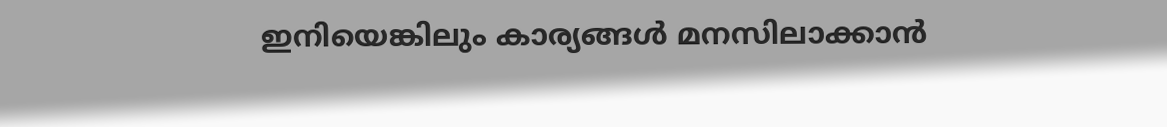ഇനിയെങ്കിലും കാര്യങ്ങൾ മനസിലാക്കാൻ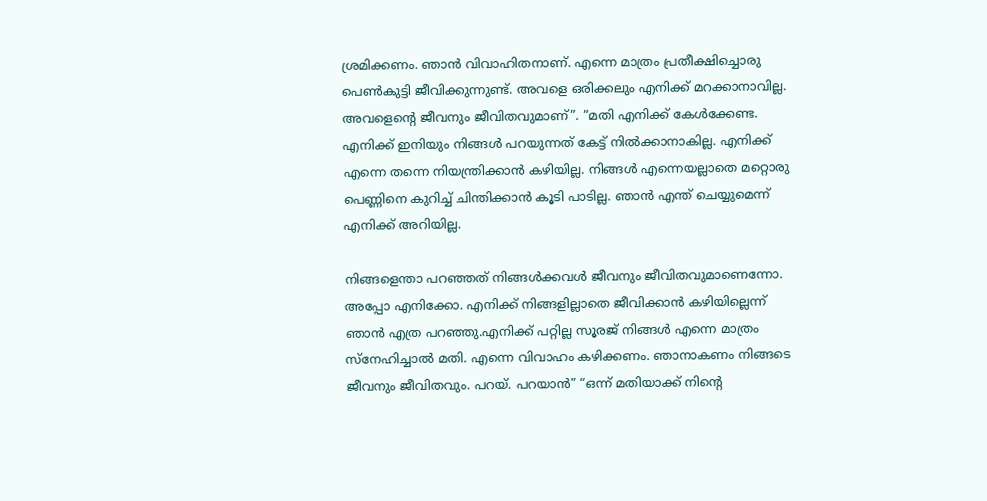ശ്രമിക്കണം. ഞാൻ വിവാഹിതനാണ്. എന്നെ മാത്രം പ്രതീക്ഷിച്ചൊരു പെൺകുട്ടി ജീവിക്കുന്നുണ്ട്. അവളെ ഒരിക്കലും എനിക്ക് മറക്കാനാവില്ല. അവളെന്റെ ജീവനും ജീവിതവുമാണ്”. “മതി എനിക്ക് കേൾക്കേണ്ട. എനിക്ക് ഇനിയും നിങ്ങൾ പറയുന്നത് കേട്ട് നിൽക്കാനാകില്ല. എനിക്ക് എന്നെ തന്നെ നിയന്ത്രിക്കാൻ കഴിയില്ല. നിങ്ങൾ എന്നെയല്ലാതെ മറ്റൊരു പെണ്ണിനെ കുറിച്ച് ചിന്തിക്കാൻ കൂടി പാടില്ല. ഞാൻ എന്ത് ചെയ്യുമെന്ന് എനിക്ക് അറിയില്ല.

നിങ്ങളെന്താ പറഞ്ഞത് നിങ്ങൾക്കവൾ ജീവനും ജീവിതവുമാണെന്നോ. അപ്പോ എനിക്കോ. എനിക്ക് നിങ്ങളില്ലാതെ ജീവിക്കാൻ കഴിയില്ലെന്ന് ഞാൻ എത്ര പറഞ്ഞു.എനിക്ക് പറ്റില്ല സൂരജ് നിങ്ങൾ എന്നെ മാത്രം സ്നേഹിച്ചാൽ മതി. എന്നെ വിവാഹം കഴിക്കണം. ഞാനാകണം നിങ്ങടെ ജീവനും ജീവിതവും. പറയ്. പറയാൻ” “ഒന്ന് മതിയാക്ക് നിന്റെ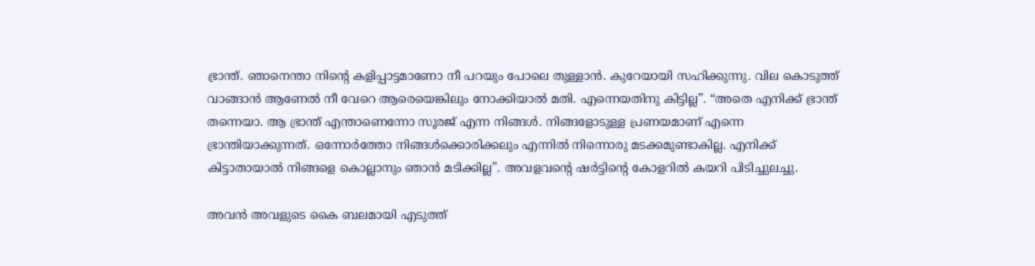ഭ്രാന്ത്‌. ഞാനെന്താ നിന്റെ കളിപ്പാട്ടമാണോ നീ പറയും പോലെ തുള്ളാൻ. കുറേയായി സഹിക്കുന്നു. വില കൊടുത്ത് വാങ്ങാൻ ആണേൽ നീ വേറെ ആരെയെങ്കിലും നോക്കിയാൽ മതി. എന്നെയതിനു കിട്ടില്ല”. “അതെ എനിക്ക് ഭ്രാന്ത്‌ തന്നെയാ. ആ ഭ്രാന്ത്‌ എന്താണെന്നോ സൂരജ് എന്ന നിങ്ങൾ. നിങ്ങളോടുള്ള പ്രണയമാണ് എന്നെ ഭ്രാന്തിയാക്കുന്നത്. ഒന്നോർത്തോ നിങ്ങൾക്കൊരിക്കലും എന്നിൽ നിന്നൊരു മടക്കമുണ്ടാകില്ല. എനിക്ക് കിട്ടാതായാൽ നിങ്ങളെ കൊല്ലാനും ഞാൻ മടിക്കില്ല”. അവളവന്റെ ഷർട്ടിന്റെ കോളറിൽ കയറി പിടിച്ചുലച്ചു.

അവൻ അവളുടെ കൈ ബലമായി എടുത്ത്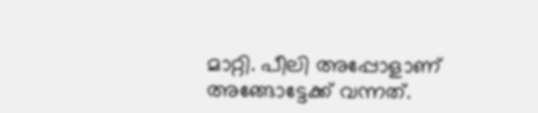മാറ്റി. പീലി അപ്പോളാണ് അങ്ങോട്ടേക്ക് വന്നത്.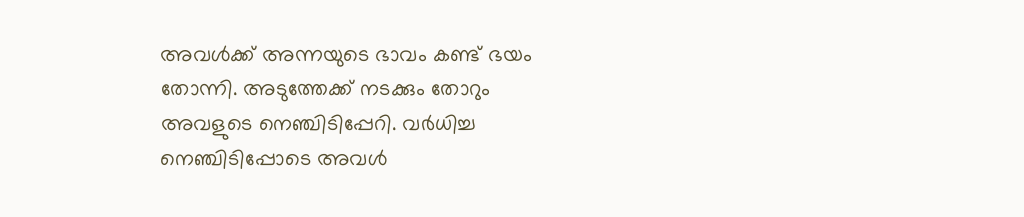അവൾക്ക് അന്നയുടെ ഭാവം കണ്ട് ഭയം തോന്നി. അടുത്തേക്ക് നടക്കും തോറും അവളുടെ നെഞ്ചിടിപ്പേറി. വർധിച്ച നെഞ്ചിടിപ്പോടെ അവൾ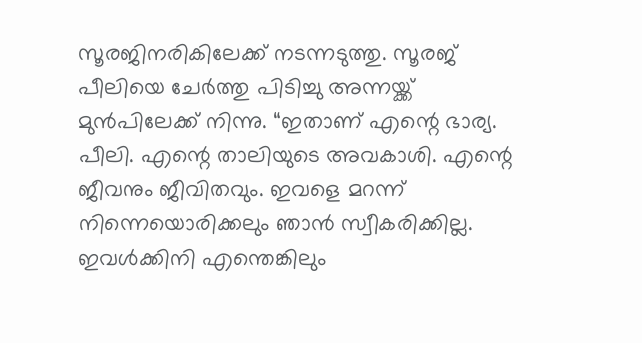സൂരജിനരികിലേക്ക് നടന്നടുത്തു. സൂരജ് പീലിയെ ചേർത്തു പിടിച്ചു അന്നയ്ക്ക് മുൻപിലേക്ക് നിന്നു. “ഇതാണ് എന്റെ ഭാര്യ. പീലി. എന്റെ താലിയുടെ അവകാശി. എന്റെ ജീവനും ജീവിതവും. ഇവളെ മറന്ന് നിന്നെയൊരിക്കലും ഞാൻ സ്വീകരിക്കില്ല. ഇവൾക്കിനി എന്തെങ്കിലും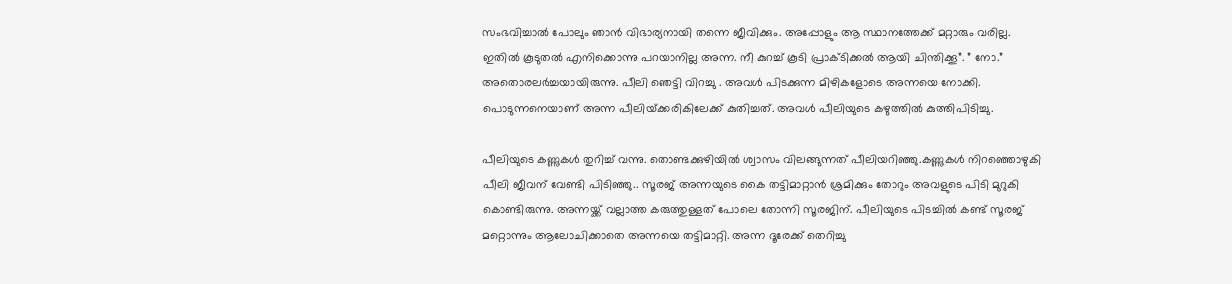സംഭവിച്ചാൽ പോലും ഞാൻ വിഭാര്യനായി തന്നെ ജീവിക്കും. അപ്പോളും ആ സ്ഥാനത്തേക്ക് മറ്റാരും വരില്ല. ഇതിൽ കൂടുതൽ എനിക്കൊന്നു പറയാനില്ല അന്ന. നീ കുറച്ച് കൂടി പ്രാക്ടിക്കൽ ആയി ചിന്തിക്കൂ”. ” നോ.” അതൊരലർച്ചയായിരുന്നു. പീലി ഞെട്ടി വിറച്ചു . അവൾ പിടക്കുന്ന മിഴികളോടെ അന്നയെ നോക്കി. പൊടുന്നനെയാണ് അന്ന പീലിയ്‌ക്കരികിലേക്ക് കുതിച്ചത്. അവൾ പീലിയുടെ കഴുത്തിൽ കുത്തിപിടിച്ചു.

പീലിയുടെ കണ്ണുകൾ തുറിച്ച് വന്നു. തൊണ്ടക്കുഴിയിൽ ശ്വാസം വിലങ്ങുന്നത് പീലിയറിഞ്ഞു.കണ്ണുകൾ നിറഞ്ഞൊഴുകി പീലി ജീവന് വേണ്ടി പിടിഞ്ഞു.. സൂരജ് അന്നയുടെ കൈ തട്ടിമാറ്റാൻ ശ്രമിക്കും തോറും അവളുടെ പിടി മുറുകി കൊണ്ടിരുന്നു. അന്നയ്ക്ക് വല്ലാത്ത കരുത്തുള്ളത് പോലെ തോന്നി സൂരജിന്. പീലിയുടെ പിടച്ചിൽ കണ്ട് സൂരജ് മറ്റൊന്നും ആലോചിക്കാതെ അന്നയെ തട്ടിമാറ്റി. അന്ന ദൂരേക്ക് തെറിച്ചു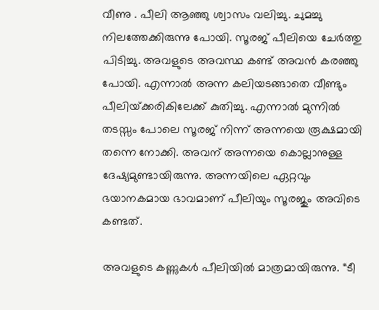വീണു . പീലി ആഞ്ഞു ശ്വാസം വലിച്ചു. ചുമച്ചു നിലത്തേക്കിരുന്നു പോയി. സൂരജ് പീലിയെ ചേർത്തു പിടിച്ചു. അവളുടെ അവസ്ഥ കണ്ട് അവൻ കരഞ്ഞു പോയി. എന്നാൽ അന്ന കലിയടങ്ങാതെ വീണ്ടും പീലിയ്‌ക്കരികിലേക്ക് കുതിച്ചു. എന്നാൽ മുന്നിൽ തടസ്സം പോലെ സൂരജ് നിന്ന് അന്നയെ രൂക്ഷമായി തന്നെ നോക്കി. അവന് അന്നയെ കൊല്ലാനുള്ള ദേഷ്യമുണ്ടായിരുന്നു. അന്നയിലെ ഏറ്റവും ഭയാനകമായ ഭാവമാണ് പീലിയും സൂരജും അവിടെ കണ്ടത്.

അവളുടെ കണ്ണുകൾ പീലിയിൽ മാത്രമായിരുന്നു. “ടീ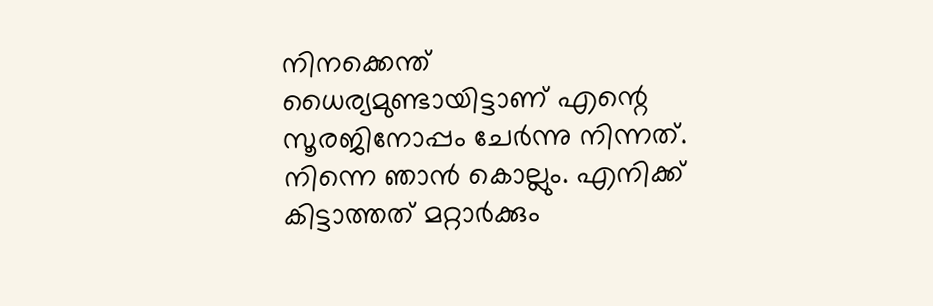നിനക്കെന്ത് ധൈര്യമുണ്ടായിട്ടാണ് എന്റെ സൂരജിനോപ്പം ചേർന്നു നിന്നത്. നിന്നെ ഞാൻ കൊല്ലും. എനിക്ക് കിട്ടാത്തത് മറ്റാർക്കും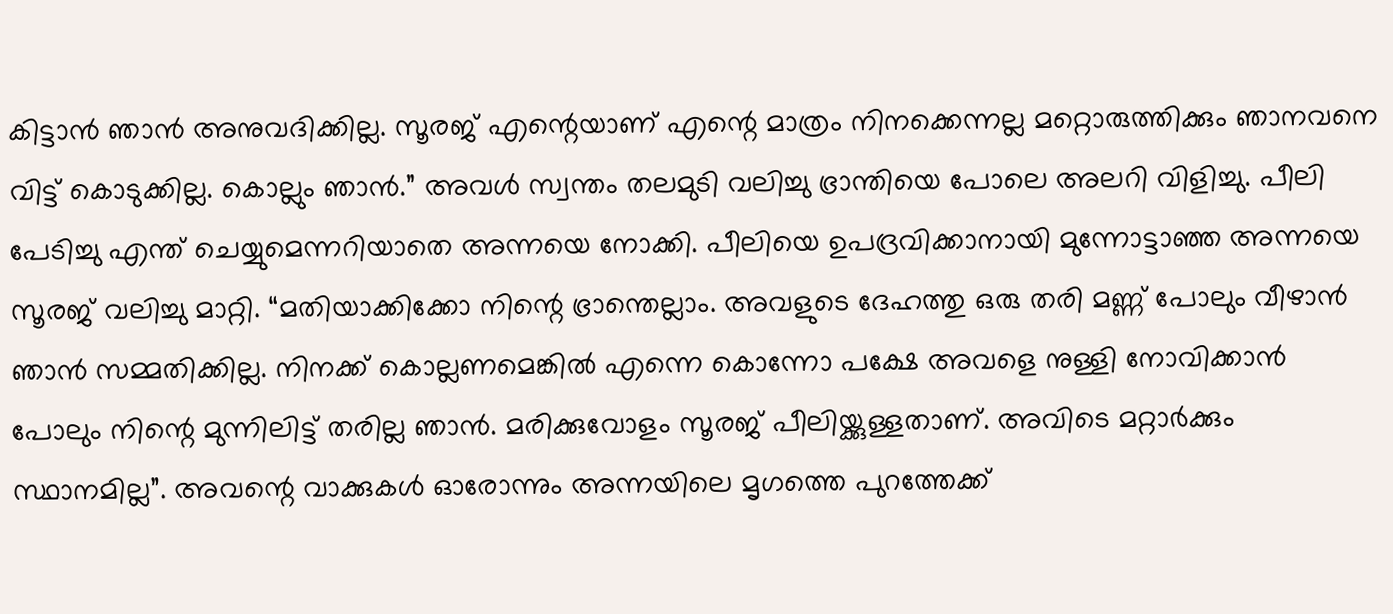കിട്ടാൻ ഞാൻ അനുവദിക്കില്ല. സൂരജ് എന്റെയാണ് എന്റെ മാത്രം നിനക്കെന്നല്ല മറ്റൊരുത്തിക്കും ഞാനവനെ വിട്ട് കൊടുക്കില്ല. കൊല്ലും ഞാൻ.” അവൾ സ്വന്തം തലമുടി വലിച്ചു ഭ്രാന്തിയെ പോലെ അലറി വിളിച്ചു. പീലി പേടിച്ചു എന്ത് ചെയ്യുമെന്നറിയാതെ അന്നയെ നോക്കി. പീലിയെ ഉപദ്രവിക്കാനായി മുന്നോട്ടാഞ്ഞ അന്നയെ സൂരജ് വലിച്ചു മാറ്റി. “മതിയാക്കിക്കോ നിന്റെ ഭ്രാന്തെല്ലാം. അവളുടെ ദേഹത്തു ഒരു തരി മണ്ണ് പോലും വീഴാൻ ഞാൻ സമ്മതിക്കില്ല. നിനക്ക് കൊല്ലണമെങ്കിൽ എന്നെ കൊന്നോ പക്ഷേ അവളെ നുള്ളി നോവിക്കാൻ പോലും നിന്റെ മുന്നിലിട്ട് തരില്ല ഞാൻ. മരിക്കുവോളം സൂരജ് പീലിയ്ക്കുള്ളതാണ്. അവിടെ മറ്റാർക്കും സ്ഥാനമില്ല”. അവന്റെ വാക്കുകൾ ഓരോന്നും അന്നയിലെ മൃഗത്തെ പുറത്തേക്ക്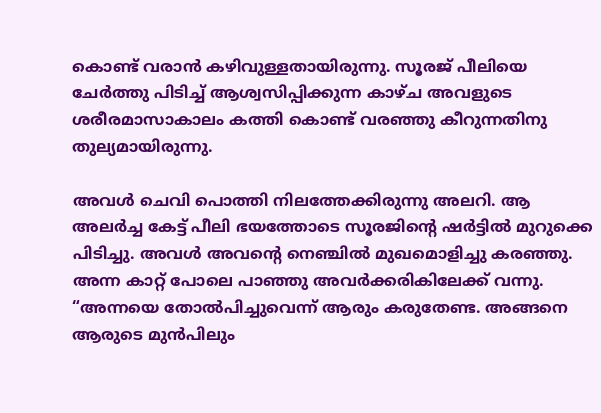കൊണ്ട് വരാൻ കഴിവുള്ളതായിരുന്നു. സൂരജ് പീലിയെ ചേർത്തു പിടിച്ച് ആശ്വസിപ്പിക്കുന്ന കാഴ്ച അവളുടെ ശരീരമാസാകാലം കത്തി കൊണ്ട് വരഞ്ഞു കീറുന്നതിനു തുല്യമായിരുന്നു.

അവൾ ചെവി പൊത്തി നിലത്തേക്കിരുന്നു അലറി. ആ അലർച്ച കേട്ട് പീലി ഭയത്തോടെ സൂരജിന്റെ ഷർട്ടിൽ മുറുക്കെ പിടിച്ചു. അവൾ അവന്റെ നെഞ്ചിൽ മുഖമൊളിച്ചു കരഞ്ഞു. അന്ന കാറ്റ് പോലെ പാഞ്ഞു അവർക്കരികിലേക്ക് വന്നു. “അന്നയെ തോൽപിച്ചുവെന്ന് ആരും കരുതേണ്ട. അങ്ങനെ ആരുടെ മുൻപിലും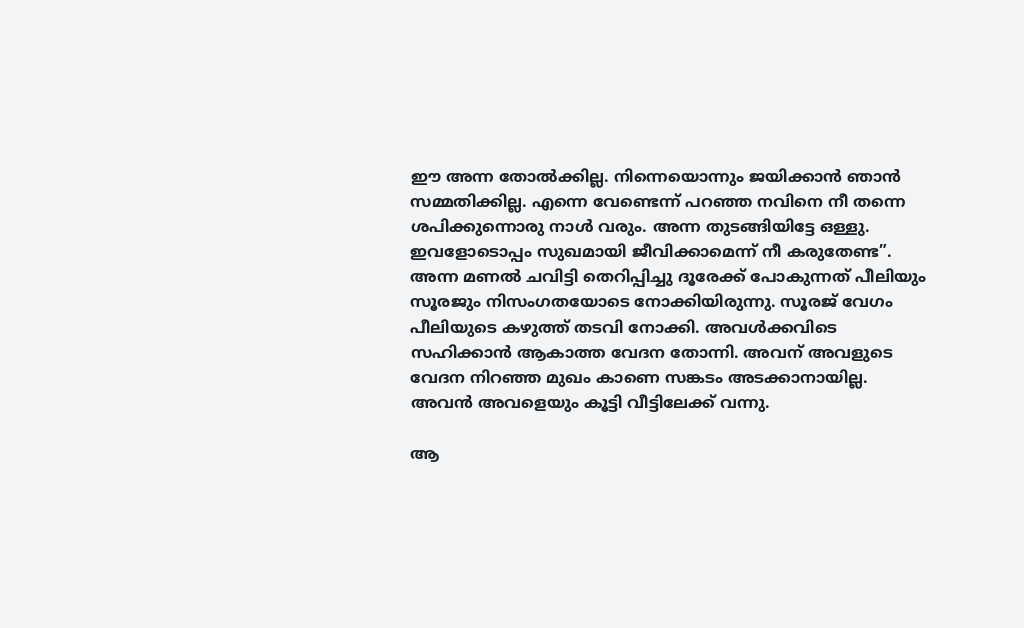ഈ അന്ന തോൽക്കില്ല. നിന്നെയൊന്നും ജയിക്കാൻ ഞാൻ സമ്മതിക്കില്ല. എന്നെ വേണ്ടെന്ന് പറഞ്ഞ നവിനെ നീ തന്നെ ശപിക്കുന്നൊരു നാൾ വരും. അന്ന തുടങ്ങിയിട്ടേ ഒള്ളു. ഇവളോടൊപ്പം സുഖമായി ജീവിക്കാമെന്ന് നീ കരുതേണ്ട”. അന്ന മണൽ ചവിട്ടി തെറിപ്പിച്ചു ദൂരേക്ക് പോകുന്നത് പീലിയും സൂരജും നിസംഗതയോടെ നോക്കിയിരുന്നു. സൂരജ് വേഗം പീലിയുടെ കഴുത്ത്‌ തടവി നോക്കി. അവൾക്കവിടെ സഹിക്കാൻ ആകാത്ത വേദന തോന്നി. അവന് അവളുടെ വേദന നിറഞ്ഞ മുഖം കാണെ സങ്കടം അടക്കാനായില്ല. അവൻ അവളെയും കൂട്ടി വീട്ടിലേക്ക് വന്നു.

ആ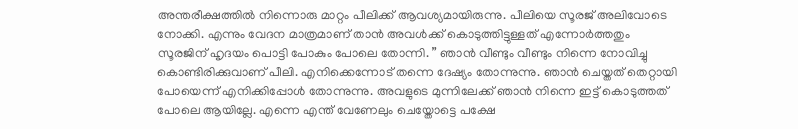അന്തരീക്ഷത്തിൽ നിന്നൊരു മാറ്റം പീലിക്ക് ആവശ്യമായിരുന്നു. പീലിയെ സൂരജ് അലിവോടെ നോക്കി. എന്നും വേദന മാത്രമാണ് താൻ അവൾക്ക് കൊടുത്തിട്ടുള്ളത് എന്നോർത്തതും സൂരജിന് ഹൃദയം പൊട്ടി പോകും പോലെ തോന്നി. ” ഞാൻ വീണ്ടും വീണ്ടും നിന്നെ നോവിച്ചു കൊണ്ടിരിക്കുവാണ് പീലി. എനിക്കെന്നോട് തന്നെ ദേഷ്യം തോന്നുന്നു. ഞാൻ ചെയ്തത് തെറ്റായി പോയെന്ന് എനിക്കിപ്പോൾ തോന്നുന്നു. അവളുടെ മുന്നിലേക്ക് ഞാൻ നിന്നെ ഇട്ട് കൊടുത്തത് പോലെ ആയില്ലേ. എന്നെ എന്ത് വേണേലും ചെയ്തോട്ടെ പക്ഷേ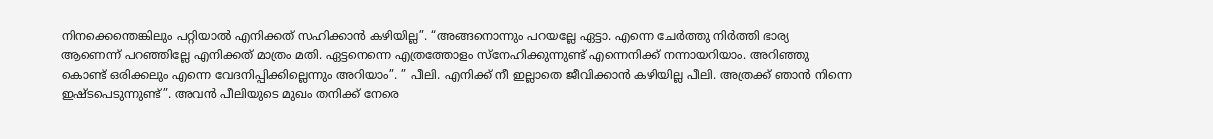നിനക്കെന്തെങ്കിലും പറ്റിയാൽ എനിക്കത് സഹിക്കാൻ കഴിയില്ല”. “അങ്ങനൊന്നും പറയല്ലേ ഏട്ടാ. എന്നെ ചേർത്തു നിർത്തി ഭാര്യ ആണെന്ന് പറഞ്ഞില്ലേ എനിക്കത് മാത്രം മതി. ഏട്ടനെന്നെ എത്രത്തോളം സ്നേഹിക്കുന്നുണ്ട് എന്നെനിക്ക് നന്നായറിയാം. അറിഞ്ഞു കൊണ്ട് ഒരിക്കലും എന്നെ വേദനിപ്പിക്കില്ലെന്നും അറിയാം”. ” പീലി. എനിക്ക് നീ ഇല്ലാതെ ജീവിക്കാൻ കഴിയില്ല പീലി. അത്രക്ക് ഞാൻ നിന്നെ ഇഷ്ടപെടുന്നുണ്ട്”. അവൻ പീലിയുടെ മുഖം തനിക്ക് നേരെ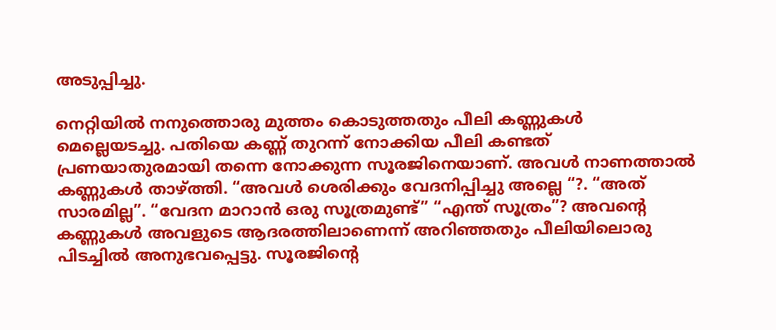അടുപ്പിച്ചു.

നെറ്റിയിൽ നനുത്തൊരു മുത്തം കൊടുത്തതും പീലി കണ്ണുകൾ മെല്ലെയടച്ചു. പതിയെ കണ്ണ് തുറന്ന് നോക്കിയ പീലി കണ്ടത് പ്രണയാതുരമായി തന്നെ നോക്കുന്ന സൂരജിനെയാണ്. അവൾ നാണത്താൽ കണ്ണുകൾ താഴ്ത്തി. “അവൾ ശെരിക്കും വേദനിപ്പിച്ചു അല്ലെ “?. “അത് സാരമില്ല”. “വേദന മാറാൻ ഒരു സൂത്രമുണ്ട്” “എന്ത് സൂത്രം”? അവന്റെ കണ്ണുകൾ അവളുടെ ആദരത്തിലാണെന്ന് അറിഞ്ഞതും പീലിയിലൊരു പിടച്ചിൽ അനുഭവപ്പെട്ടു. സൂരജിന്റെ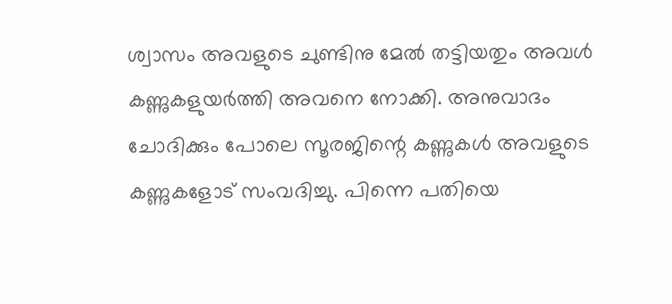ശ്വാസം അവളുടെ ചുണ്ടിനു മേൽ തട്ടിയതും അവൾ കണ്ണുകളുയർത്തി അവനെ നോക്കി. അനുവാദം ചോദിക്കും പോലെ സൂരജിന്റെ കണ്ണുകൾ അവളുടെ കണ്ണുകളോട് സംവദിച്ചു. പിന്നെ പതിയെ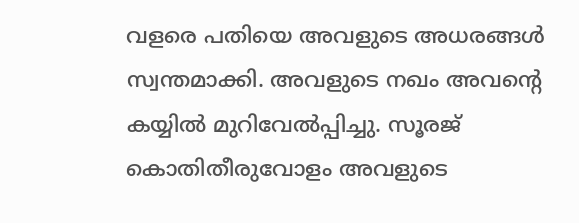വളരെ പതിയെ അവളുടെ അധരങ്ങൾ സ്വന്തമാക്കി. അവളുടെ നഖം അവന്റെ കയ്യിൽ മുറിവേൽപ്പിച്ചു. സൂരജ് കൊതിതീരുവോളം അവളുടെ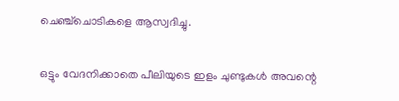ചെഞ്ച്ചൊടികളെ ആസ്വദിച്ചു.

ഒട്ടും വേദനിക്കാതെ പീലിയുടെ ഇളം ചുണ്ടുകൾ അവന്റെ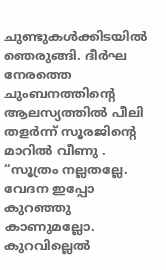ചുണ്ടുകൾക്കിടയിൽ ഞെരുങ്ങി. ദീർഘ നേരത്തെ ചുംബനത്തിന്റെ ആലസ്യത്തിൽ പീലി തളർന്ന് സൂരജിന്റെ മാറിൽ വീണു . “സൂത്രം നല്ലതല്ലേ. വേദന ഇപ്പോ കുറഞ്ഞു കാണുമല്ലോ. കുറവില്ലെൽ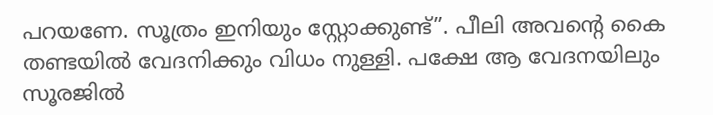പറയണേ. സൂത്രം ഇനിയും സ്റ്റോക്കുണ്ട്”. പീലി അവന്റെ കൈ തണ്ടയിൽ വേദനിക്കും വിധം നുള്ളി. പക്ഷേ ആ വേദനയിലും സൂരജിൽ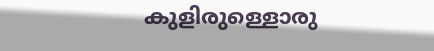കുളിരുള്ളൊരു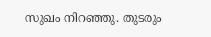സുഖം നിറഞ്ഞു. തുടരും